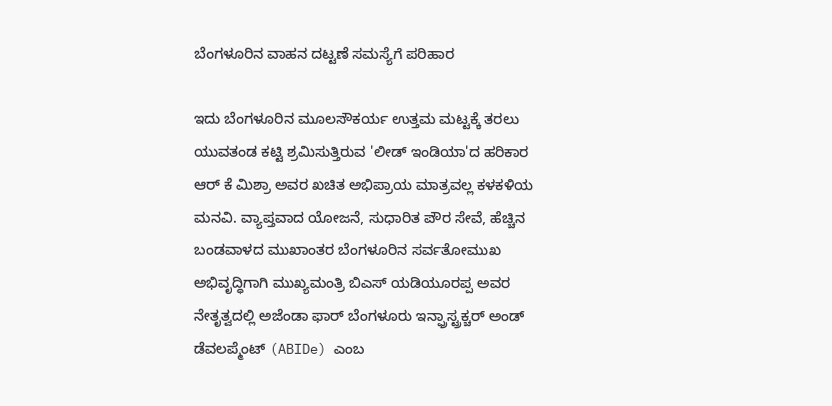ಬೆಂಗಳೂರಿನ ವಾಹನ ದಟ್ಟಣೆ ಸಮಸ್ಯೆಗೆ ಪರಿಹಾರ

ಇದು ಬೆಂಗಳೂರಿನ ಮೂಲಸೌಕರ್ಯ ಉತ್ತಮ ಮಟ್ಟಕ್ಕೆ ತರಲು ಯುವತಂಡ ಕಟ್ಟಿ ಶ್ರಮಿಸುತ್ತಿರುವ 'ಲೀಡ್ ಇಂಡಿಯಾ'ದ ಹರಿಕಾರ ಆರ್ ಕೆ ಮಿಶ್ರಾ ಅವರ ಖಚಿತ ಅಭಿಪ್ರಾಯ ಮಾತ್ರವಲ್ಲ ಕಳಕಳಿಯ ಮನವಿ. ವ್ಯಾಪ್ತವಾದ ಯೋಜನೆ, ಸುಧಾರಿತ ಪೌರ ಸೇವೆ, ಹೆಚ್ಚಿನ ಬಂಡವಾಳದ ಮುಖಾಂತರ ಬೆಂಗಳೂರಿನ ಸರ್ವತೋಮುಖ ಅಭಿವೃದ್ಧಿಗಾಗಿ ಮುಖ್ಯಮಂತ್ರಿ ಬಿಎಸ್ ಯಡಿಯೂರಪ್ಪ ಅವರ ನೇತೃತ್ವದಲ್ಲಿ ಅಜೆಂಡಾ ಫಾರ್ ಬೆಂಗಳೂರು ಇನ್ಫ್ರಾಸ್ಟ್ರಕ್ಚರ್ ಅಂಡ್ ಡೆವಲಪ್ಮೆಂಟ್ (ABIDe) ಎಂಬ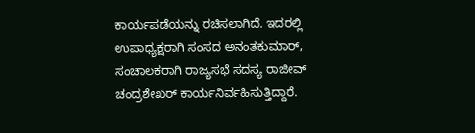ಕಾರ್ಯಪಡೆಯನ್ನು ರಚಿಸಲಾಗಿದೆ. ಇದರಲ್ಲಿ ಉಪಾಧ್ಯಕ್ಷರಾಗಿ ಸಂಸದ ಅನಂತಕುಮಾರ್, ಸಂಚಾಲಕರಾಗಿ ರಾಜ್ಯಸಭೆ ಸದಸ್ಯ ರಾಜೀವ್ ಚಂದ್ರಶೇಖರ್ ಕಾರ್ಯನಿರ್ವಹಿಸುತ್ತಿದ್ದಾರೆ.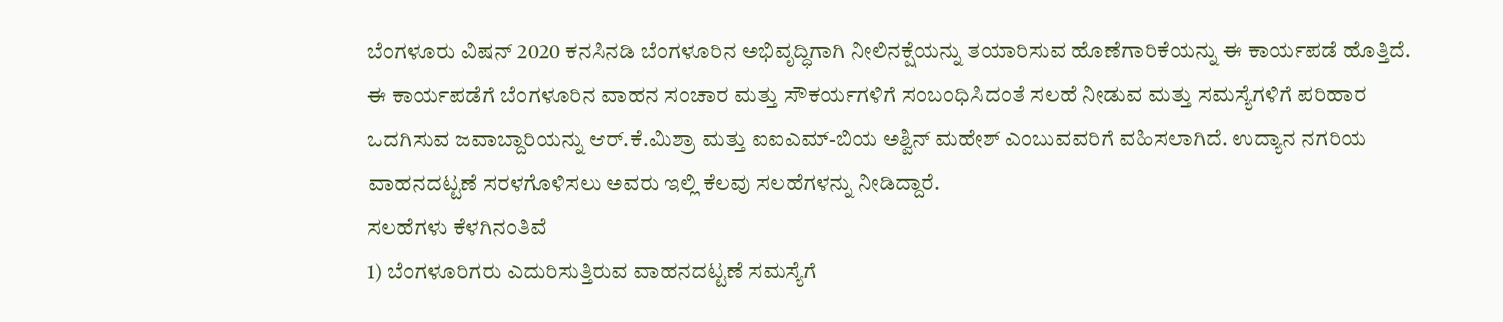ಬೆಂಗಳೂರು ವಿಷನ್ 2020 ಕನಸಿನಡಿ ಬೆಂಗಳೂರಿನ ಅಭಿವೃದ್ಧಿಗಾಗಿ ನೀಲಿನಕ್ಷೆಯನ್ನು ತಯಾರಿಸುವ ಹೊಣೆಗಾರಿಕೆಯನ್ನು ಈ ಕಾರ್ಯಪಡೆ ಹೊತ್ತಿದೆ.
ಈ ಕಾರ್ಯಪಡೆಗೆ ಬೆಂಗಳೂರಿನ ವಾಹನ ಸಂಚಾರ ಮತ್ತು ಸೌಕರ್ಯಗಳಿಗೆ ಸಂಬಂಧಿಸಿದಂತೆ ಸಲಹೆ ನೀಡುವ ಮತ್ತು ಸಮಸ್ಯೆಗಳಿಗೆ ಪರಿಹಾರ ಒದಗಿಸುವ ಜವಾಬ್ದಾರಿಯನ್ನು ಆರ್.ಕೆ.ಮಿಶ್ರಾ ಮತ್ತು ಐಐಎಮ್-ಬಿಯ ಅಶ್ವಿನ್ ಮಹೇಶ್ ಎಂಬುವವರಿಗೆ ವಹಿಸಲಾಗಿದೆ. ಉದ್ಯಾನ ನಗರಿಯ ವಾಹನದಟ್ಟಣೆ ಸರಳಗೊಳಿಸಲು ಅವರು ಇಲ್ಲಿ ಕೆಲವು ಸಲಹೆಗಳನ್ನು ನೀಡಿದ್ದಾರೆ.
ಸಲಹೆಗಳು ಕೆಳಗಿನಂತಿವೆ
1) ಬೆಂಗಳೂರಿಗರು ಎದುರಿಸುತ್ತಿರುವ ವಾಹನದಟ್ಟಣೆ ಸಮಸ್ಯೆಗೆ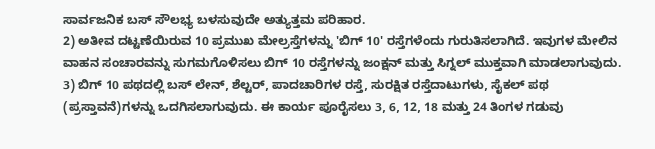ಸಾರ್ವಜನಿಕ ಬಸ್ ಸೌಲಭ್ಯ ಬಳಸುವುದೇ ಅತ್ಯುತ್ತಮ ಪರಿಹಾರ.
2) ಅತೀವ ದಟ್ಟಣೆಯಿರುವ 10 ಪ್ರಮುಖ ಮೇಲ್ರಸ್ತೆಗಳನ್ನು 'ಬಿಗ್ 10' ರಸ್ತೆಗಳೆಂದು ಗುರುತಿಸಲಾಗಿದೆ. ಇವುಗಳ ಮೇಲಿನ ವಾಹನ ಸಂಚಾರವನ್ನು ಸುಗಮಗೊಳಿಸಲು ಬಿಗ್ 10 ರಸ್ತೆಗಳನ್ನು ಜಂಕ್ಷನ್ ಮತ್ತು ಸಿಗ್ನಲ್ ಮುಕ್ತವಾಗಿ ಮಾಡಲಾಗುವುದು.
3) ಬಿಗ್ 10 ಪಥದಲ್ಲಿ ಬಸ್ ಲೇನ್, ಶೆಲ್ಟರ್, ಪಾದಚಾರಿಗಳ ರಸ್ತೆ, ಸುರಕ್ಷಿತ ರಸ್ತೆದಾಟುಗಳು, ಸೈಕಲ್ ಪಥ (ಪ್ರಸ್ತಾವನೆ)ಗಳನ್ನು ಒದಗಿಸಲಾಗುವುದು. ಈ ಕಾರ್ಯ ಪೂರೈಸಲು 3, 6, 12, 18 ಮತ್ತು 24 ತಿಂಗಳ ಗಡುವು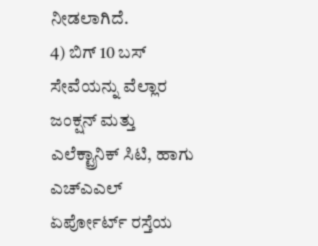ನೀಡಲಾಗಿದೆ.
4) ಬಿಗ್ 10 ಬಸ್ ಸೇವೆಯನ್ನು ವೆಲ್ಲಾರ ಜಂಕ್ಷನ್ ಮತ್ತು ಎಲೆಕ್ಟ್ರಾನಿಕ್ ಸಿಟಿ, ಹಾಗು ಎಚ್ಎಎಲ್ ಏರ್ಪೋರ್ಟ್ ರಸ್ತೆಯ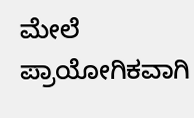ಮೇಲೆ ಪ್ರಾಯೋಗಿಕವಾಗಿ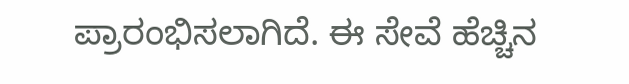ಪ್ರಾರಂಭಿಸಲಾಗಿದೆ. ಈ ಸೇವೆ ಹೆಚ್ಚಿನ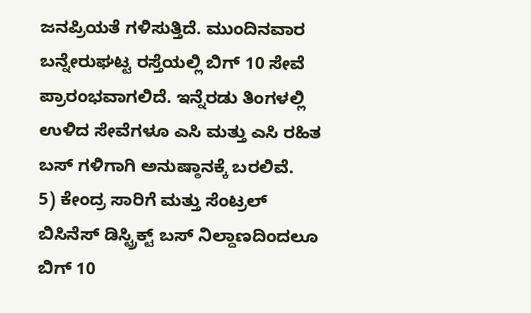ಜನಪ್ರಿಯತೆ ಗಳಿಸುತ್ತಿದೆ. ಮುಂದಿನವಾರ ಬನ್ನೇರುಘಟ್ಟ ರಸ್ತೆಯಲ್ಲಿ ಬಿಗ್ 10 ಸೇವೆ ಪ್ರಾರಂಭವಾಗಲಿದೆ. ಇನ್ನೆರಡು ತಿಂಗಳಲ್ಲಿ ಉಳಿದ ಸೇವೆಗಳೂ ಎಸಿ ಮತ್ತು ಎಸಿ ರಹಿತ ಬಸ್ ಗಳಿಗಾಗಿ ಅನುಷ್ಠಾನಕ್ಕೆ ಬರಲಿವೆ.
5) ಕೇಂದ್ರ ಸಾರಿಗೆ ಮತ್ತು ಸೆಂಟ್ರಲ್ ಬಿಸಿನೆಸ್ ಡಿಸ್ಟ್ರಿಕ್ಟ್ ಬಸ್ ನಿಲ್ದಾಣದಿಂದಲೂ ಬಿಗ್ 10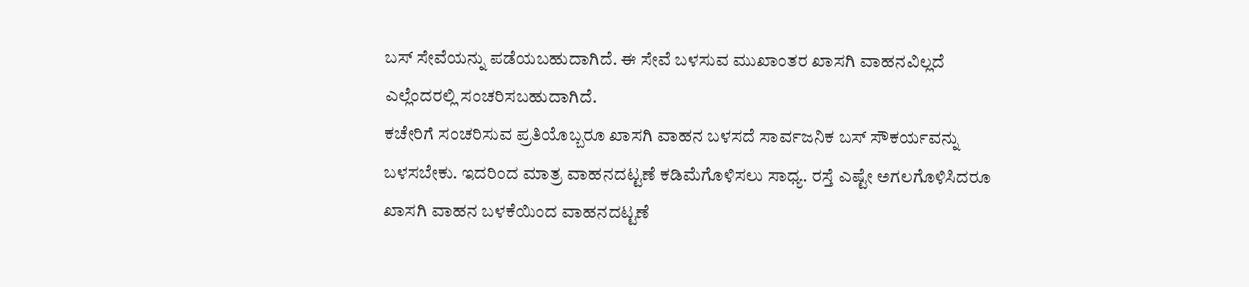ಬಸ್ ಸೇವೆಯನ್ನು ಪಡೆಯಬಹುದಾಗಿದೆ. ಈ ಸೇವೆ ಬಳಸುವ ಮುಖಾಂತರ ಖಾಸಗಿ ವಾಹನವಿಲ್ಲದೆ ಎಲ್ಲೆಂದರಲ್ಲಿ ಸಂಚರಿಸಬಹುದಾಗಿದೆ.
ಕಚೇರಿಗೆ ಸಂಚರಿಸುವ ಪ್ರತಿಯೊಬ್ಬರೂ ಖಾಸಗಿ ವಾಹನ ಬಳಸದೆ ಸಾರ್ವಜನಿಕ ಬಸ್ ಸೌಕರ್ಯವನ್ನು ಬಳಸಬೇಕು. ಇದರಿಂದ ಮಾತ್ರ ವಾಹನದಟ್ಟಣೆ ಕಡಿಮೆಗೊಳಿಸಲು ಸಾಧ್ಯ. ರಸ್ತೆ ಎಷ್ಟೇ ಅಗಲಗೊಳಿಸಿದರೂ ಖಾಸಗಿ ವಾಹನ ಬಳಕೆಯಿಂದ ವಾಹನದಟ್ಟಣೆ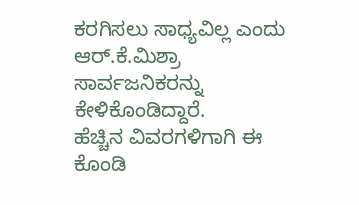ಕರಗಿಸಲು ಸಾಧ್ಯವಿಲ್ಲ ಎಂದು ಆರ್.ಕೆ.ಮಿಶ್ರಾ ಸಾರ್ವಜನಿಕರನ್ನು ಕೇಳಿಕೊಂಡಿದ್ದಾರೆ.
ಹೆಚ್ಚಿನ ವಿವರಗಳಿಗಾಗಿ ಈ ಕೊಂಡಿ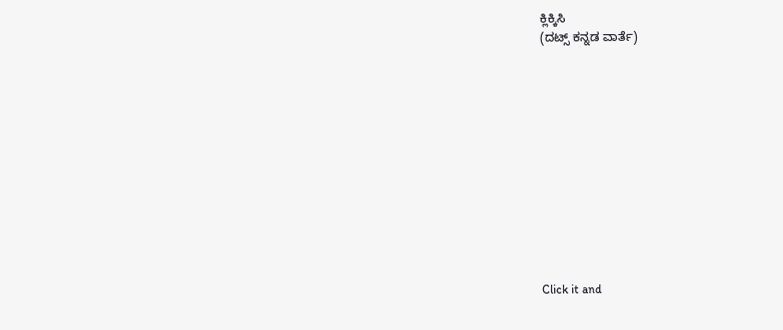ಕ್ಲಿಕ್ಕಿಸಿ
(ದಟ್ಸ್ ಕನ್ನಡ ವಾರ್ತೆ)












Click it and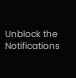Unblock the Notifications